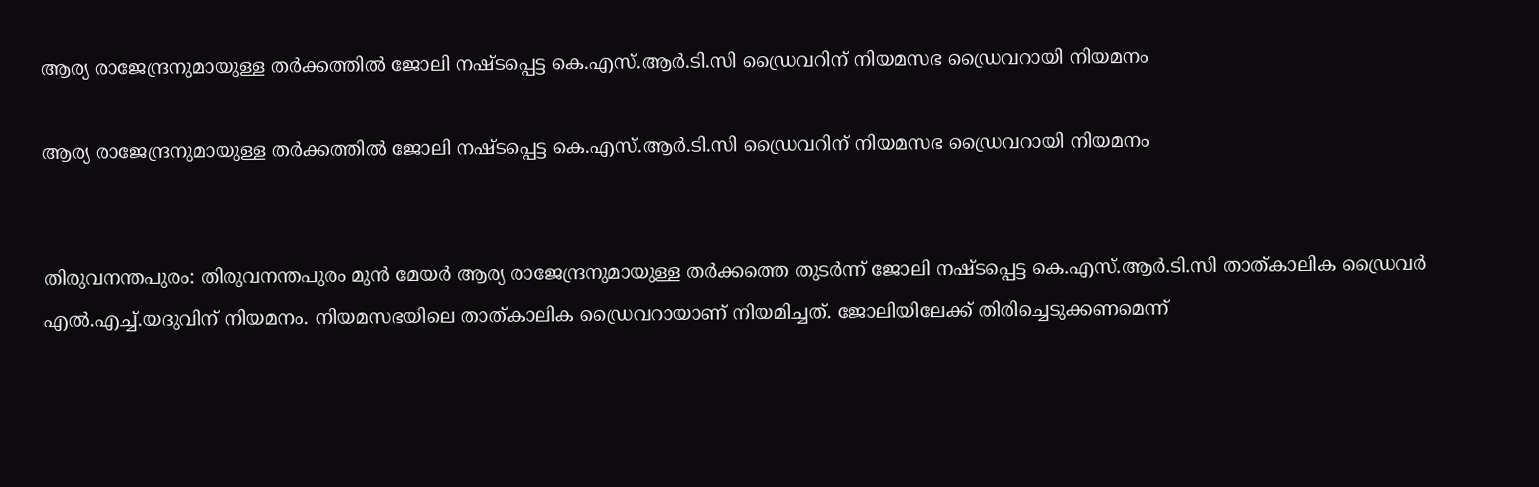ആര്യ രാജേന്ദ്രനുമായുള്ള തർക്കത്തിൽ ജോലി നഷ്ടപ്പെട്ട കെ.എസ്.ആർ.ടി.സി ഡ്രൈവറിന് നിയമസഭ ഡ്രൈവറായി നിയമനം

ആര്യ രാജേന്ദ്രനുമായുള്ള തർക്കത്തിൽ ജോലി നഷ്ടപ്പെട്ട കെ.എസ്.ആർ.ടി.സി ഡ്രൈവറിന് നിയമസഭ ഡ്രൈവറായി നിയമനം


തിരുവനന്തപുരം: തിരുവനന്തപുരം മുൻ മേയർ ആര്യ രാജേന്ദ്രനുമായുള്ള തർക്കത്തെ തുടർന്ന് ജോലി നഷ്ടപ്പെട്ട കെ.എസ്.ആർ.ടി.സി താത്കാലിക ഡ്രൈവർ എൽ.എച്ച്.യദുവിന് നിയമനം. നിയമസഭയിലെ താത്കാലിക ഡ്രൈവറായാണ് നിയമിച്ചത്. ജോലിയിലേക്ക് തിരിച്ചെടുക്കണമെന്ന്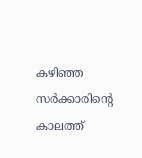കഴിഞ്ഞ സർക്കാരിന്റെ കാലത്ത്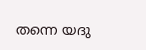തന്നെ യദു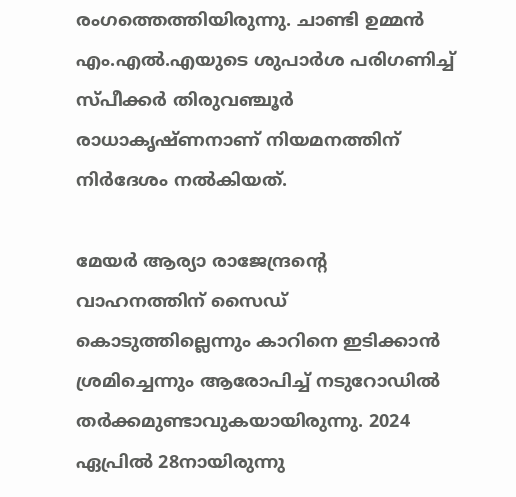രംഗത്തെത്തിയിരുന്നു. ചാണ്ടി ഉമ്മൻ എം.എൽ.എയുടെ ശുപാർശ പരിഗണിച്ച് സ്പീക്കർ തിരുവഞ്ചൂർ രാധാകൃഷ്ണനാണ് നിയമനത്തിന് നിർദേശം നൽകിയത്.

മേയർ ആര്യാ രാജേന്ദ്രന്റെ വാഹനത്തിന് സൈഡ് കൊടുത്തില്ലെന്നും കാറിനെ ഇടിക്കാൻ ശ്രമിച്ചെന്നും ആരോപിച്ച് നടുറോഡിൽ തർക്കമുണ്ടാവുകയായിരുന്നു. 2024 ഏപ്രിൽ 28നായിരുന്നു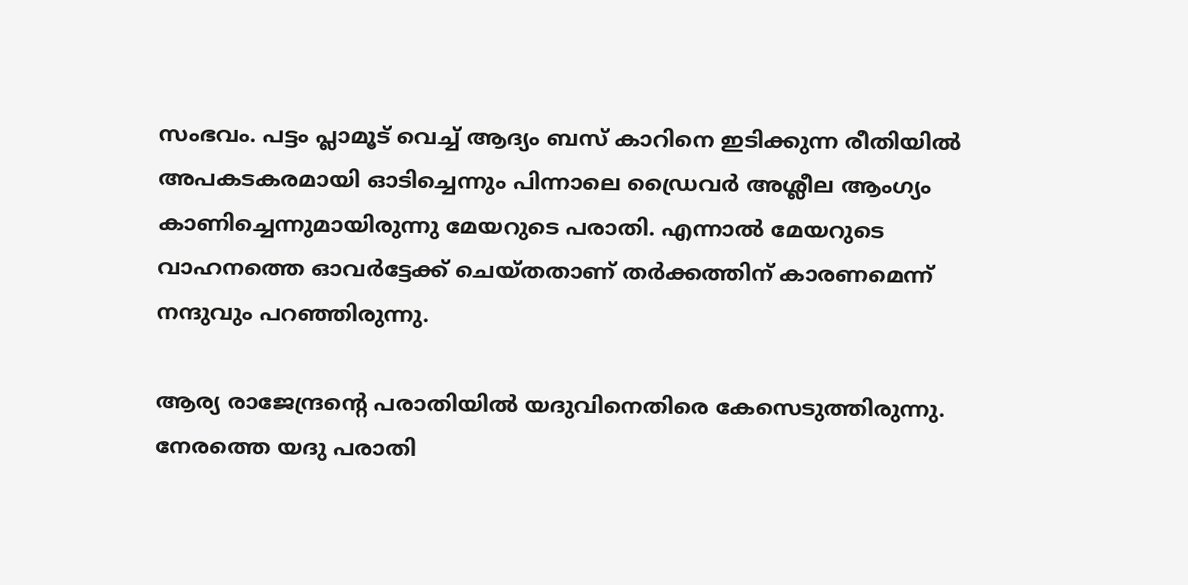സംഭവം. പട്ടം പ്ലാമൂട് വെച്ച് ആദ്യം ബസ് കാറിനെ ഇടിക്കുന്ന രീതിയിൽ അപകടകരമായി ഓടിച്ചെന്നും പിന്നാലെ ഡ്രൈവർ അശ്ലീല ആംഗ്യം കാണിച്ചെന്നുമായിരുന്നു മേയറുടെ പരാതി. എന്നാൽ മേയറുടെ വാഹനത്തെ ഓവർട്ടേക്ക് ചെയ്തതാണ് തർക്കത്തിന് കാരണമെന്ന് നന്ദുവും പറഞ്ഞിരുന്നു.

ആര്യ രാജേന്ദ്രന്റെ പരാതിയിൽ യദുവിനെതിരെ കേസെടുത്തിരുന്നു. നേരത്തെ യദു പരാതി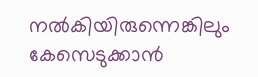നൽകിയിരുന്നെങ്കിലും കേസെടുക്കാൻ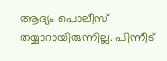ആദ്യം പൊലീസ് തയ്യാറായിരുന്നില്ല. പിന്നീട്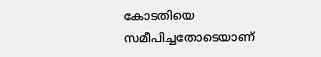കോടതിയെ സമീപിച്ചതോടെയാണ്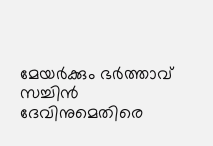മേയർക്കും ഭർത്താവ് സച്ചിൻ ദേവിനുമെതിരെ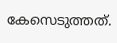കേസെടുത്തത്.